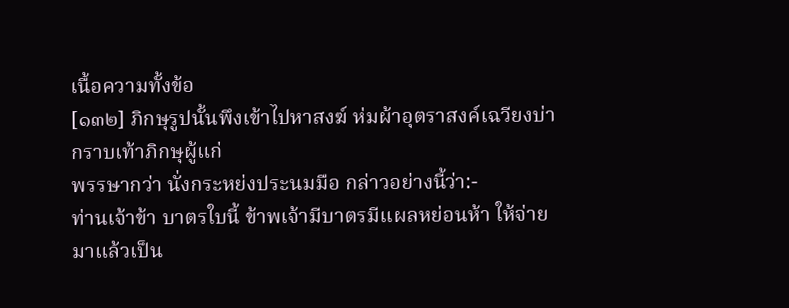เนื้อความทั้งข้อ
[๑๓๒] ภิกษุรูปนั้นพึงเข้าไปหาสงฆ์ ห่มผ้าอุตราสงค์เฉวียงบ่า กราบเท้าภิกษุผู้แก่
พรรษากว่า นั่งกระหย่งประนมมือ กล่าวอย่างนี้ว่า:-
ท่านเจ้าข้า บาตรใบนี้ ข้าพเจ้ามีบาตรมีแผลหย่อนห้า ให้จ่ายมาแล้วเป็น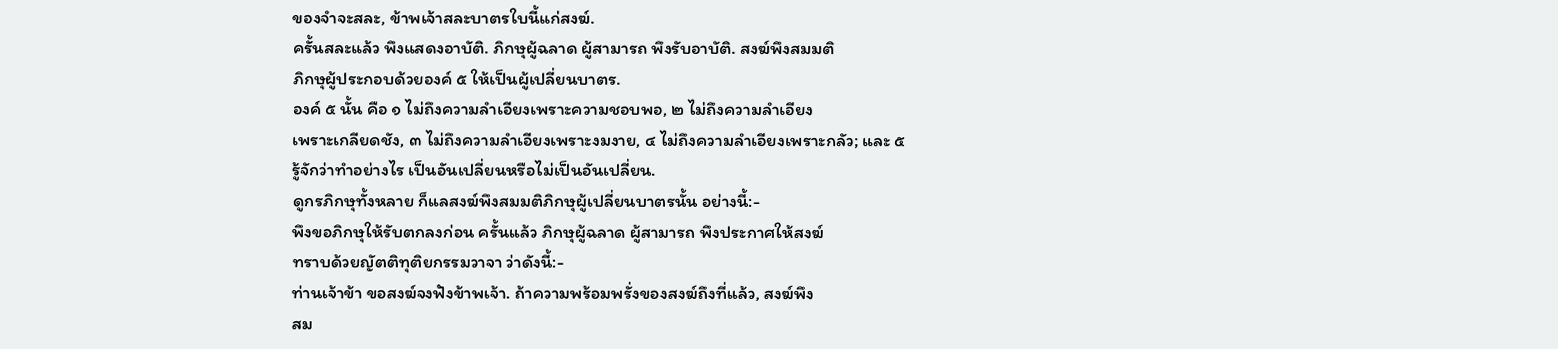ของจำจะสละ, ข้าพเจ้าสละบาตรใบนี้แก่สงฆ์.
ครั้นสละแล้ว พึงแสดงอาบัติ. ภิกษุผู้ฉลาด ผู้สามารถ พึงรับอาบัติ. สงฆ์พึงสมมติ
ภิกษุผู้ประกอบด้วยองค์ ๕ ให้เป็นผู้เปลี่ยนบาตร.
องค์ ๕ นั้น คือ ๑ ไม่ถึงความลำเอียงเพราะความชอบพอ, ๒ ไม่ถึงความลำเอียง
เพราะเกลียดชัง, ๓ ไม่ถึงความลำเอียงเพราะงมงาย, ๔ ไม่ถึงความลำเอียงเพราะกลัว; และ ๕
รู้จักว่าทำอย่างไร เป็นอันเปลี่ยนหรือไม่เป็นอันเปลี่ยน.
ดูกรภิกษุทั้งหลาย ก็แลสงฆ์พึงสมมติภิกษุผู้เปลี่ยนบาตรนั้น อย่างนี้:-
พึงขอภิกษุให้รับตกลงก่อน ครั้นแล้ว ภิกษุผู้ฉลาด ผู้สามารถ พึงประกาศให้สงฆ์
ทราบด้วยญัตติทุติยกรรมวาจา ว่าดังนี้:-
ท่านเจ้าข้า ขอสงฆ์จงฟังข้าพเจ้า. ถ้าความพร้อมพรั่งของสงฆ์ถึงที่แล้ว, สงฆ์พึง
สม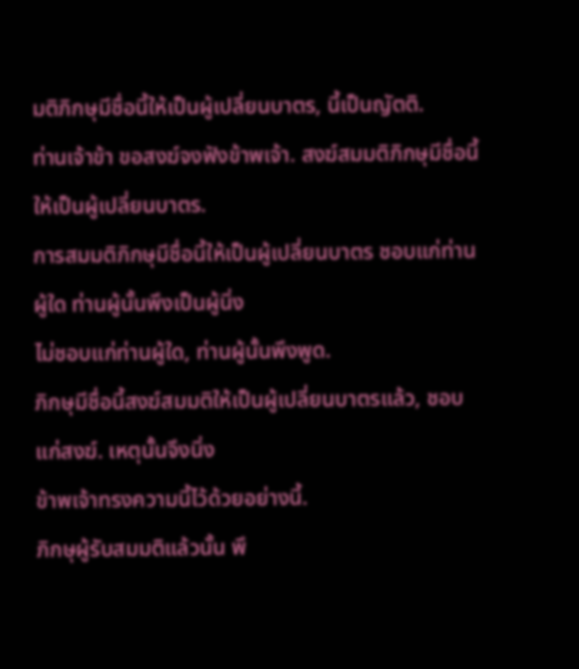มติภิกษุมีชื่อนี้ให้เป็นผู้เปลี่ยนบาตร, นี้เป็นญัตติ.
ท่านเจ้าข้า ขอสงฆ์จงฟังข้าพเจ้า. สงฆ์สมมติภิกษุมีชื่อนี้ให้เป็นผู้เปลี่ยนบาตร.
การสมมติภิกษุมีชื่อนี้ให้เป็นผู้เปลี่ยนบาตร ชอบแก่ท่านผู้ใด ท่านผู้นั้นพึงเป็นผู้นิ่ง
ไม่ชอบแก่ท่านผู้ใด, ท่านผู้นั้นพึงพูด.
ภิกษุมีชื่อนี้สงฆ์สมมติให้เป็นผู้เปลี่ยนบาตรแล้ว, ชอบแก่สงฆ์. เหตุนั้นจึงนิ่ง
ข้าพเจ้าทรงความนี้ไว้ด้วยอย่างนี้.
ภิกษุผู้รับสมมติแล้วนั้น พึ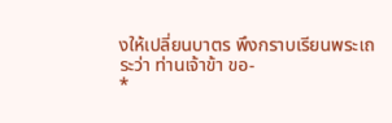งให้เปลี่ยนบาตร พึงกราบเรียนพระเถระว่า ท่านเจ้าข้า ขอ-
*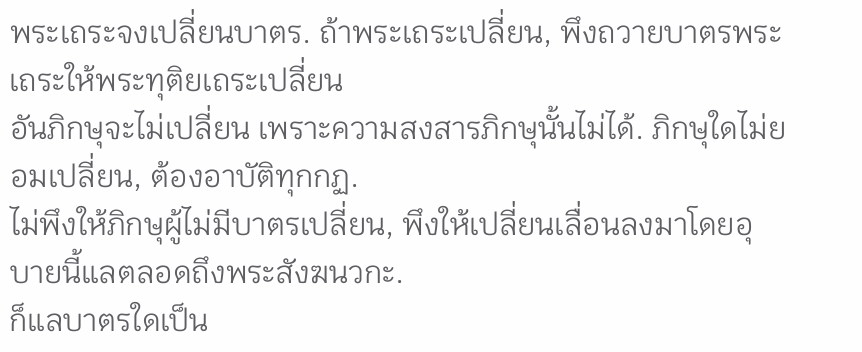พระเถระจงเปลี่ยนบาตร. ถ้าพระเถระเปลี่ยน, พึงถวายบาตรพระเถระให้พระทุติยเถระเปลี่ยน
อันภิกษุจะไม่เปลี่ยน เพราะความสงสารภิกษุนั้นไม่ได้. ภิกษุใดไม่ยอมเปลี่ยน, ต้องอาบัติทุกกฏ.
ไม่พึงให้ภิกษุผู้ไม่มีบาตรเปลี่ยน, พึงให้เปลี่ยนเลื่อนลงมาโดยอุบายนี้แลตลอดถึงพระสังฆนวกะ.
ก็แลบาตรใดเป็น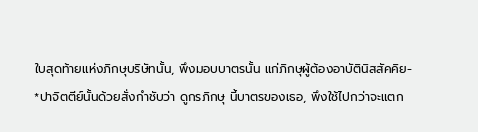ใบสุดท้ายแห่งภิกษุบริษัทนั้น, พึงมอบบาตรนั้น แก่ภิกษุผู้ต้องอาบัตินิสสัคคิย-
*ปาจิตตีย์นั้นด้วยสั่งกำชับว่า ดูกรภิกษุ นี้บาตรของเธอ, พึงใช้ไปกว่าจะแตก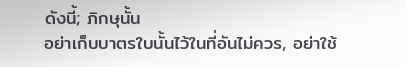ดังนี้; ภิกษุนั้น
อย่าเก็บบาตรใบนั้นไว้ในที่อันไม่ควร, อย่าใช้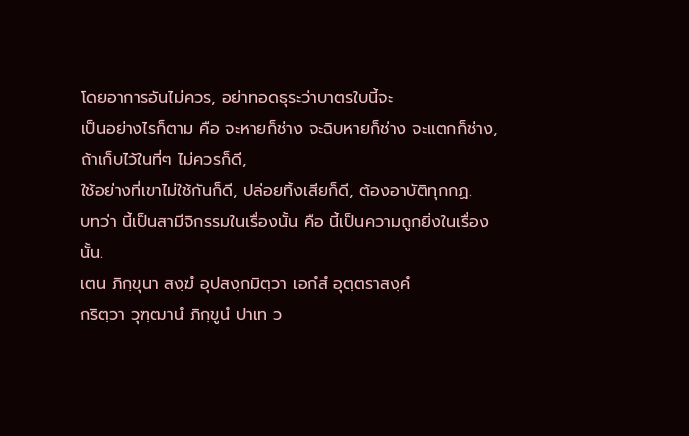โดยอาการอันไม่ควร, อย่าทอดธุระว่าบาตรใบนี้จะ
เป็นอย่างไรก็ตาม คือ จะหายก็ช่าง จะฉิบหายก็ช่าง จะแตกก็ช่าง, ถ้าเก็บไว้ในที่ๆ ไม่ควรก็ดี,
ใช้อย่างที่เขาไม่ใช้กันก็ดี, ปล่อยทิ้งเสียก็ดี, ต้องอาบัติทุกกฏ.
บทว่า นี้เป็นสามีจิกรรมในเรื่องนั้น คือ นี้เป็นความถูกยิ่งในเรื่องนั้น.
เตน ภิกฺขุนา สงฺฆํ อุปสงฺกมิตฺวา เอกํสํ อุตฺตราสงฺคํ
กริตฺวา วุฑฺฒานํ ภิกฺขูนํ ปาเท ว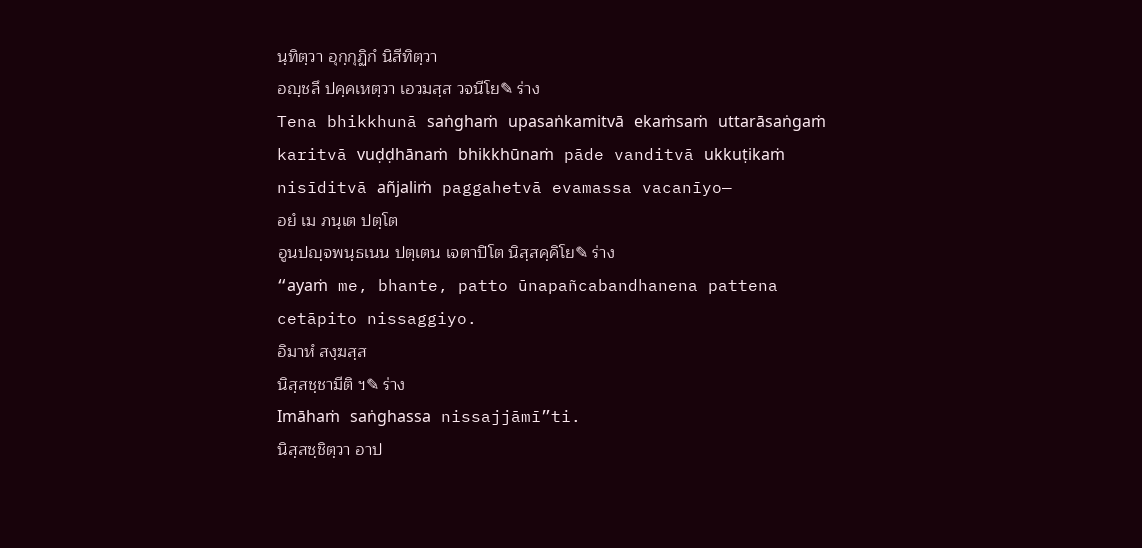นฺทิตฺวา อุกฺกุฏิกํ นิสีทิตฺวา
อญฺชลึ ปคฺคเหตฺวา เอวมสฺส วจนีโย✎ ร่าง
Tena bhikkhunā saṅghaṁ upasaṅkamitvā ekaṁsaṁ uttarāsaṅgaṁ karitvā vuḍḍhānaṁ bhikkhūnaṁ pāde vanditvā ukkuṭikaṁ nisīditvā añjaliṁ paggahetvā evamassa vacanīyo—
อยํ เม ภนฺเต ปตฺโต
อูนปญฺจพนฺธเนน ปตฺเตน เจตาปิโต นิสฺสคฺคิโย✎ ร่าง
“ayaṁ me, bhante, patto ūnapañcabandhanena pattena cetāpito nissaggiyo.
อิมาหํ สงฺฆสฺส
นิสฺสชฺชามีติ ฯ✎ ร่าง
Imāhaṁ saṅghassa nissajjāmī”ti.
นิสฺสชฺชิตฺวา อาป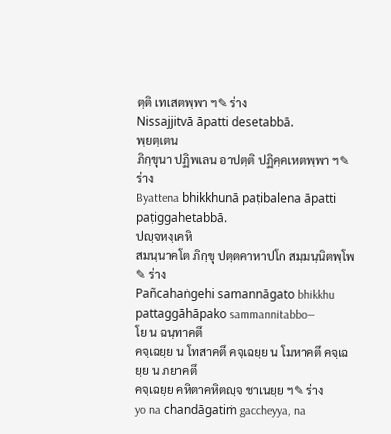ตฺติ เทเสตพฺพา ฯ✎ ร่าง
Nissajjitvā āpatti desetabbā.
พฺยตฺเตน
ภิกฺขุนา ปฏิพเลน อาปตฺติ ปฏิคฺคเหตพฺพา ฯ✎ ร่าง
Byattena bhikkhunā paṭibalena āpatti paṭiggahetabbā.
ปญฺจหงฺเคหิ
สมนฺนาคโต ภิกฺขุ ปตฺตคาหาปโก สมฺมนฺนิตพฺโพ✎ ร่าง
Pañcahaṅgehi samannāgato bhikkhu pattaggāhāpako sammannitabbo—
โย น ฉนฺทาคตึ
คจฺเฉยฺย น โทสาคตึ คจฺเฉยฺย น โมหาคตึ คจฺเฉยฺย น ภยาคตึ
คจฺเฉยฺย คหิตาคหิตญฺจ ชาเนยฺย ฯ✎ ร่าง
yo na chandāgatiṁ gaccheyya, na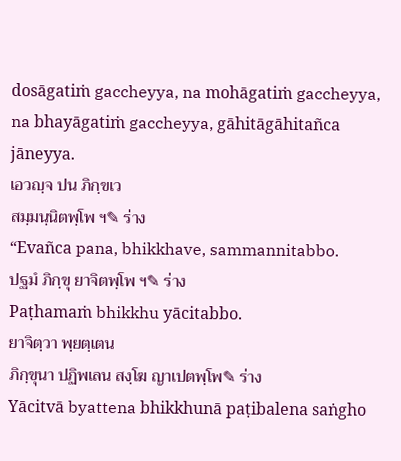dosāgatiṁ gaccheyya, na mohāgatiṁ gaccheyya, na bhayāgatiṁ gaccheyya, gāhitāgāhitañca jāneyya.
เอวญฺจ ปน ภิกฺขเว
สมฺมนฺนิตพฺโพ ฯ✎ ร่าง
“Evañca pana, bhikkhave, sammannitabbo.
ปฐมํ ภิกฺขุ ยาจิตพฺโพ ฯ✎ ร่าง
Paṭhamaṁ bhikkhu yācitabbo.
ยาจิตฺวา พฺยตฺเตน
ภิกฺขุนา ปฏิพเลน สงฺโฆ ญาเปตพฺโพ✎ ร่าง
Yācitvā byattena bhikkhunā paṭibalena saṅgho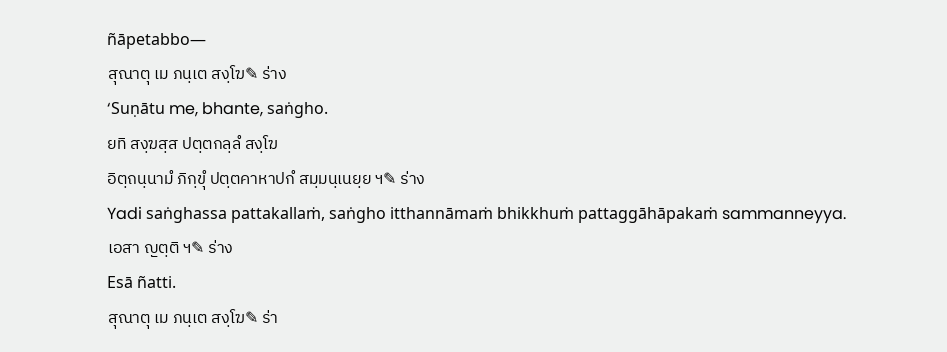ñāpetabbo—
สุณาตุ เม ภนฺเต สงฺโฆ✎ ร่าง
‘Suṇātu me, bhante, saṅgho.
ยทิ สงฺฆสฺส ปตฺตกลฺลํ สงฺโฆ
อิตฺถนฺนามํ ภิกฺขุํ ปตฺตคาหาปกํ สมฺมนฺเนยฺย ฯ✎ ร่าง
Yadi saṅghassa pattakallaṁ, saṅgho itthannāmaṁ bhikkhuṁ pattaggāhāpakaṁ sammanneyya.
เอสา ญตฺติ ฯ✎ ร่าง
Esā ñatti.
สุณาตุ เม ภนฺเต สงฺโฆ✎ ร่า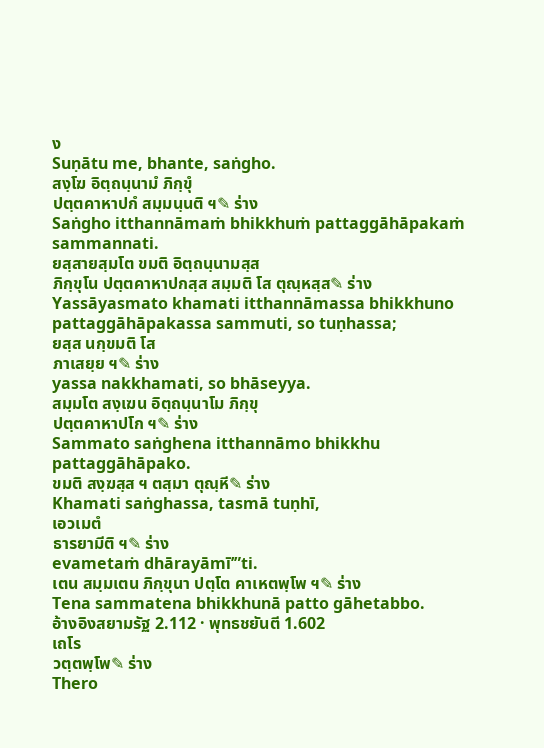ง
Suṇātu me, bhante, saṅgho.
สงฺโฆ อิตฺถนฺนามํ ภิกฺขุํ
ปตฺตคาหาปกํ สมฺมนฺนติ ฯ✎ ร่าง
Saṅgho itthannāmaṁ bhikkhuṁ pattaggāhāpakaṁ sammannati.
ยสฺสายสฺมโต ขมติ อิตฺถนฺนามสฺส
ภิกฺขุโน ปตฺตคาหาปกสฺส สมฺมติ โส ตุณฺหสฺส✎ ร่าง
Yassāyasmato khamati itthannāmassa bhikkhuno pattaggāhāpakassa sammuti, so tuṇhassa;
ยสฺส นกฺขมติ โส
ภาเสยฺย ฯ✎ ร่าง
yassa nakkhamati, so bhāseyya.
สมฺมโต สงฺเฆน อิตฺถนฺนาโม ภิกฺขุ
ปตฺตคาหาปโก ฯ✎ ร่าง
Sammato saṅghena itthannāmo bhikkhu pattaggāhāpako.
ขมติ สงฺฆสฺส ฯ ตสฺมา ตุณฺหี✎ ร่าง
Khamati saṅghassa, tasmā tuṇhī,
เอวเมตํ
ธารยามีติ ฯ✎ ร่าง
evametaṁ dhārayāmī’”ti.
เตน สมฺมเตน ภิกฺขุนา ปตฺโต คาเหตพฺโพ ฯ✎ ร่าง
Tena sammatena bhikkhunā patto gāhetabbo.
อ้างอิงสยามรัฐ 2.112 · พุทธชยันตี 1.602
เถโร
วตฺตพฺโพ✎ ร่าง
Thero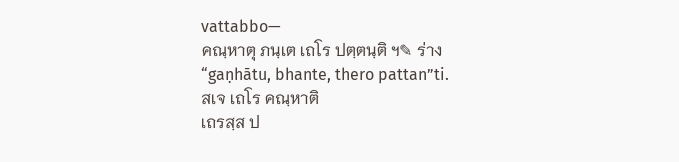vattabbo—
คณฺหาตุ ภนฺเต เถโร ปตฺตนฺติ ฯ✎ ร่าง
“gaṇhātu, bhante, thero pattan”ti.
สเจ เถโร คณฺหาติ
เถรสฺส ป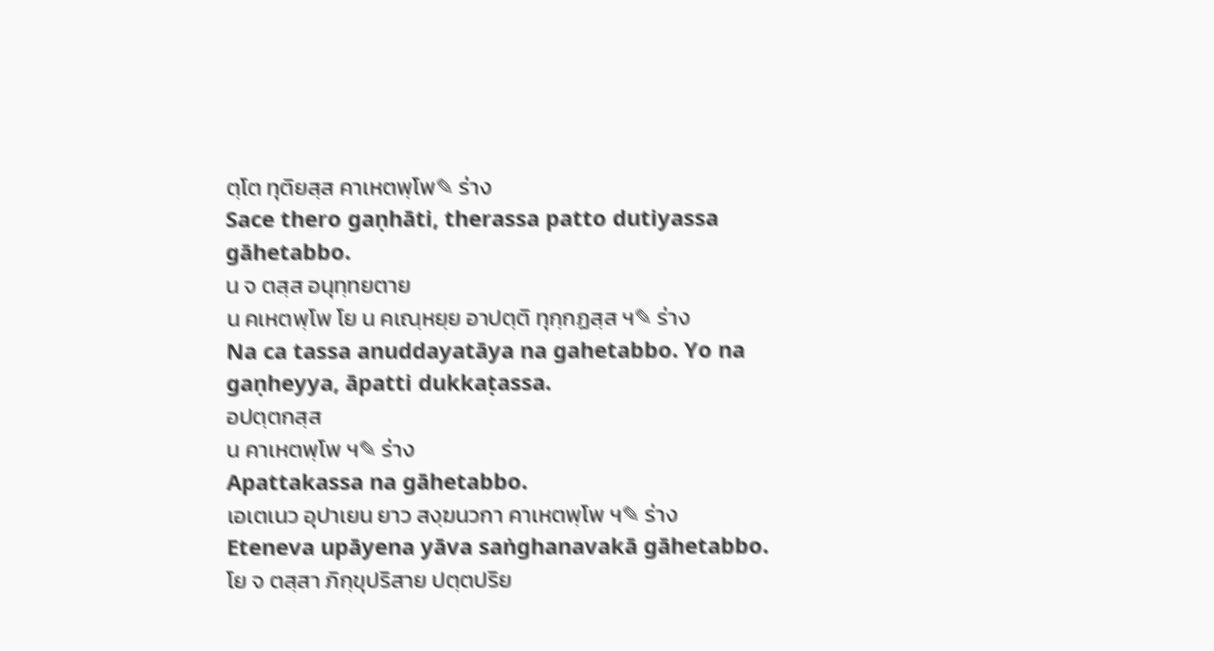ตฺโต ทุติยสฺส คาเหตพฺโพ✎ ร่าง
Sace thero gaṇhāti, therassa patto dutiyassa gāhetabbo.
น จ ตสฺส อนุทฺทยตาย
น คเหตพฺโพ โย น คเณฺหยฺย อาปตฺติ ทุกฺกฏสฺส ฯ✎ ร่าง
Na ca tassa anuddayatāya na gahetabbo. Yo na gaṇheyya, āpatti dukkaṭassa.
อปตฺตกสฺส
น คาเหตพฺโพ ฯ✎ ร่าง
Apattakassa na gāhetabbo.
เอเตเนว อุปาเยน ยาว สงฺฆนวกา คาเหตพฺโพ ฯ✎ ร่าง
Eteneva upāyena yāva saṅghanavakā gāhetabbo.
โย จ ตสฺสา ภิกฺขุปริสาย ปตฺตปริย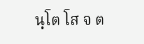นฺโต โส จ ต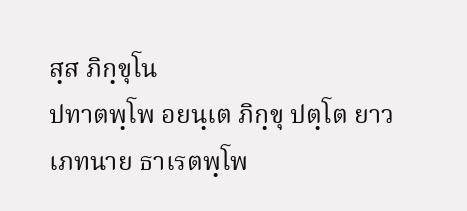สฺส ภิกฺขุโน
ปทาตพฺโพ อยนฺเต ภิกฺขุ ปตฺโต ยาว เภทนาย ธาเรตพฺโพ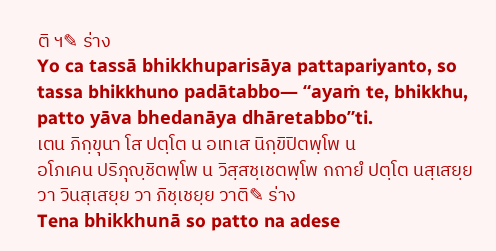ติ ฯ✎ ร่าง
Yo ca tassā bhikkhuparisāya pattapariyanto, so tassa bhikkhuno padātabbo— “ayaṁ te, bhikkhu, patto yāva bhedanāya dhāretabbo”ti.
เตน ภิกฺขุนา โส ปตฺโต น อเทเส นิกฺขิปิตพฺโพ น
อโภเคน ปริภุญฺชิตพฺโพ น วิสฺสชฺเชตพฺโพ กถายํ ปตฺโต นสฺเสยฺย
วา วินสฺเสยฺย วา ภิชฺเชยฺย วาติ✎ ร่าง
Tena bhikkhunā so patto na adese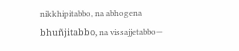nikkhipitabbo, na abhogena bhuñjitabbo, na vissajjetabbo—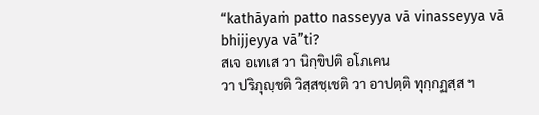“kathāyaṁ patto nasseyya vā vinasseyya vā bhijjeyya vā”ti?
สเจ อเทเส วา นิกฺขิปติ อโภเคน
วา ปริภุญฺชติ วิสฺสชฺเชติ วา อาปตฺติ ทุกฺกฏสฺส ฯ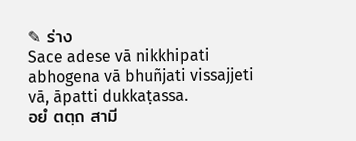✎ ร่าง
Sace adese vā nikkhipati abhogena vā bhuñjati vissajjeti vā, āpatti dukkaṭassa.
อยํ ตตฺถ สามี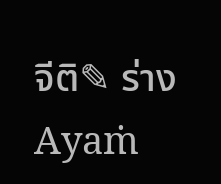จีติ✎ ร่าง
Ayaṁ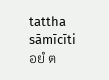tattha sāmīcīti
อยํ ต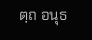ตฺถ อนุธ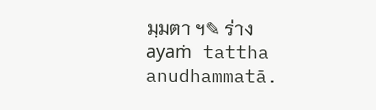มฺมตา ฯ✎ ร่าง
ayaṁ tattha anudhammatā.